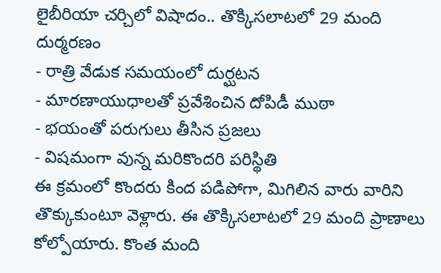లైబీరియా చర్చిలో విషాదం.. తొక్కిసలాటలో 29 మంది దుర్మరణం
- రాత్రి వేడుక సమయంలో దుర్ఘటన
- మారణాయుధాలతో ప్రవేశించిన దోపిడీ ముఠా
- భయంతో పరుగులు తీసిన ప్రజలు
- విషమంగా వున్న మరికొందరి పరిస్థితి
ఈ క్రమంలో కొందరు కింద పడిపోగా, మిగిలిన వారు వారిని తొక్కుకుంటూ వెళ్లారు. ఈ తొక్కిసలాటలో 29 మంది ప్రాణాలు కోల్పోయారు. కొంత మంది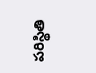పరిస్థితి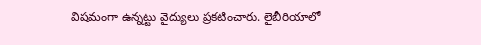విషమంగా ఉన్నట్టు వైద్యులు ప్రకటించారు. లైబీరియాలో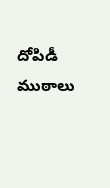దోపిడీ ముఠాలు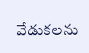వేడుకలను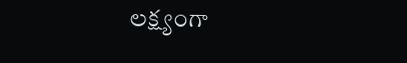లక్ష్యంగా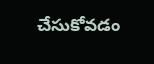చేసుకోవడం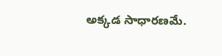అక్కడ సాధారణమే.